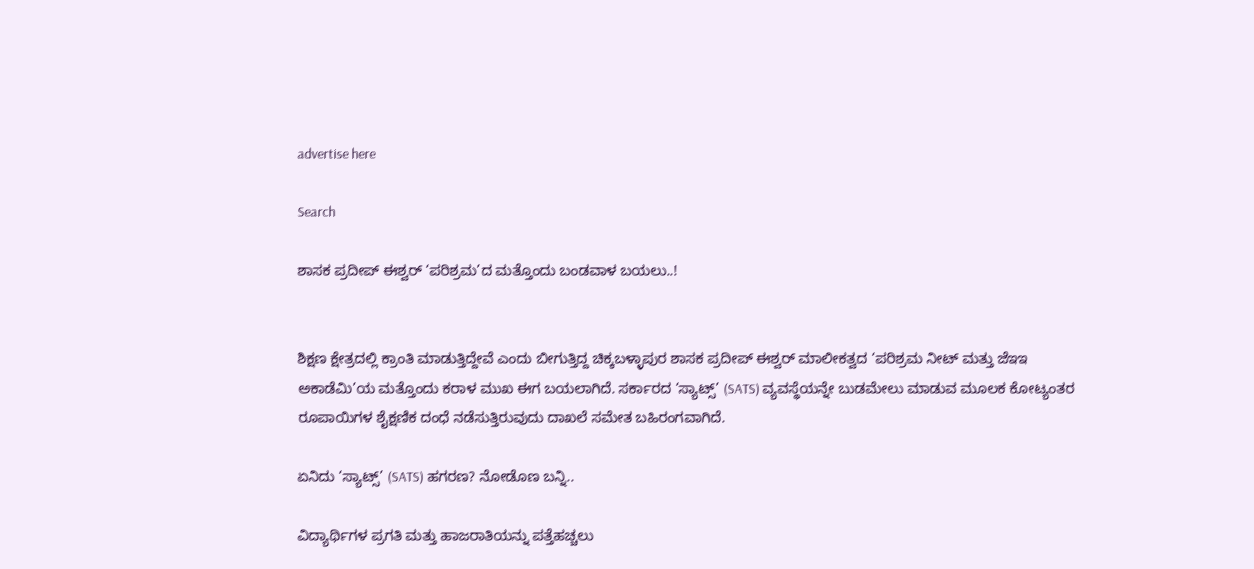advertise here

Search

ಶಾಸಕ ಪ್ರದೀಪ್ ಈಶ್ವರ್ ‘ಪರಿಶ್ರಮ’ದ ಮತ್ತೊಂದು ಬಂಡವಾಳ ಬಯಲು..!


ಶಿಕ್ಷಣ ಕ್ಷೇತ್ರದಲ್ಲಿ ಕ್ರಾಂತಿ ಮಾಡುತ್ತಿದ್ದೇವೆ ಎಂದು ಬೀಗುತ್ತಿದ್ದ ಚಿಕ್ಕಬಳ್ಳಾಪುರ ಶಾಸಕ ಪ್ರದೀಪ್ ಈಶ್ವರ್ ಮಾಲೀಕತ್ವದ ‘ಪರಿಶ್ರಮ ನೀಟ್ ಮತ್ತು ಜೆಇಇ ಅಕಾಡೆಮಿ’ಯ ಮತ್ತೊಂದು ಕರಾಳ ಮುಖ ಈಗ ಬಯಲಾಗಿದೆ. ಸರ್ಕಾರದ ‘ಸ್ಯಾಟ್ಸ್’ (SATS) ವ್ಯವಸ್ಥೆಯನ್ನೇ ಬುಡಮೇಲು ಮಾಡುವ ಮೂಲಕ ಕೋಟ್ಯಂತರ ರೂಪಾಯಿಗಳ ಶೈಕ್ಷಣಿಕ ದಂಧೆ ನಡೆಸುತ್ತಿರುವುದು ದಾಖಲೆ ಸಮೇತ ಬಹಿರಂಗವಾಗಿದೆ.

ಏನಿದು ‘ಸ್ಯಾಟ್ಸ್’ (SATS) ಹಗರಣ? ನೋಡೊಣ ಬನ್ನಿ..

ವಿದ್ಯಾರ್ಥಿಗಳ ಪ್ರಗತಿ ಮತ್ತು ಹಾಜರಾತಿಯನ್ನು ಪತ್ತೆಹಚ್ಚಲು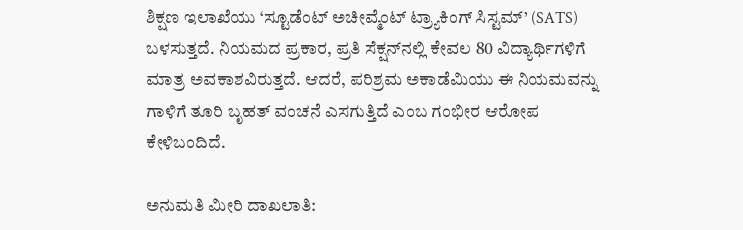ಶಿಕ್ಷಣ ಇಲಾಖೆಯು ‘ಸ್ಟೂಡೆಂಟ್ ಅಚೀವ್ಮೆಂಟ್ ಟ್ರ್ಯಾಕಿಂಗ್ ಸಿಸ್ಟಮ್’ (SATS) ಬಳಸುತ್ತದೆ. ನಿಯಮದ ಪ್ರಕಾರ, ಪ್ರತಿ ಸೆಕ್ಷನ್‌ನಲ್ಲಿ ಕೇವಲ 80 ವಿದ್ಯಾರ್ಥಿಗಳಿಗೆ ಮಾತ್ರ ಅವಕಾಶವಿರುತ್ತದೆ. ಆದರೆ, ಪರಿಶ್ರಮ ಅಕಾಡೆಮಿಯು ಈ ನಿಯಮವನ್ನು ಗಾಳಿಗೆ ತೂರಿ ಬೃಹತ್ ವಂಚನೆ ಎಸಗುತ್ತಿದೆ ಎಂಬ ಗಂಭೀರ ಆರೋಪ ಕೇಳಿಬಂದಿದೆ.

ಅನುಮತಿ ಮೀರಿ ದಾಖಲಾತಿ: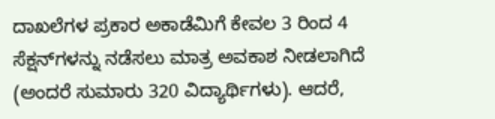ದಾಖಲೆಗಳ ಪ್ರಕಾರ ಅಕಾಡೆಮಿಗೆ ಕೇವಲ 3 ರಿಂದ 4 ಸೆಕ್ಷನ್‌ಗಳನ್ನು ನಡೆಸಲು ಮಾತ್ರ ಅವಕಾಶ ನೀಡಲಾಗಿದೆ (ಅಂದರೆ ಸುಮಾರು 320 ವಿದ್ಯಾರ್ಥಿಗಳು). ಆದರೆ,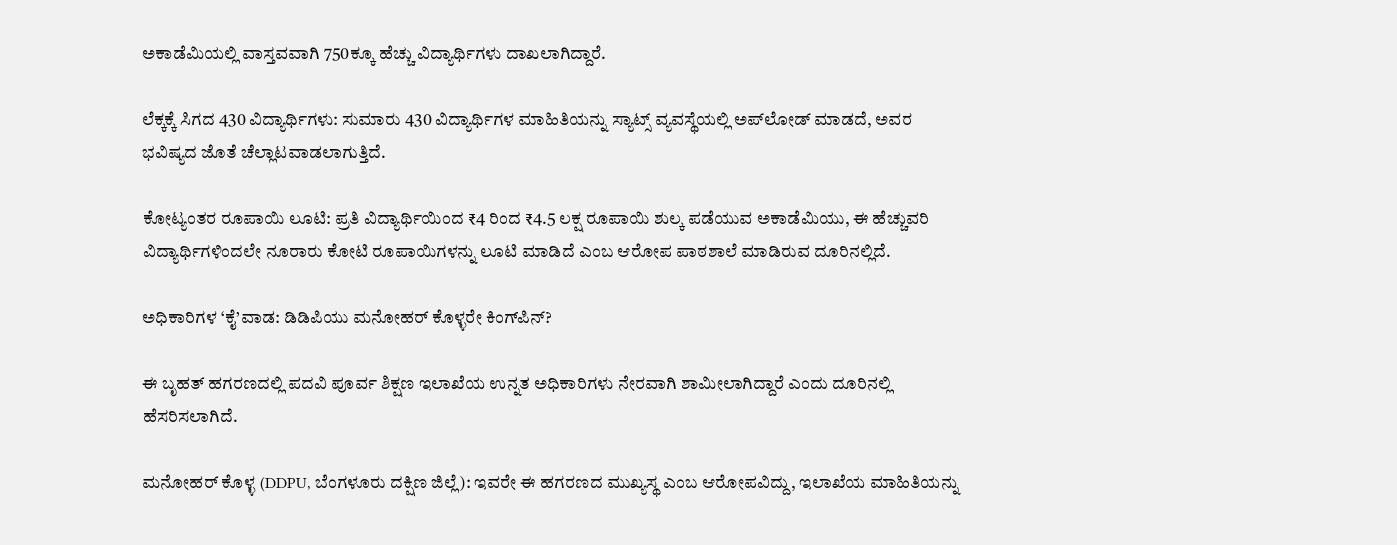ಅಕಾಡೆಮಿಯಲ್ಲಿ ವಾಸ್ತವವಾಗಿ 750ಕ್ಕೂ ಹೆಚ್ಚು ವಿದ್ಯಾರ್ಥಿಗಳು ದಾಖಲಾಗಿದ್ದಾರೆ.

ಲೆಕ್ಕಕ್ಕೆ ಸಿಗದ 430 ವಿದ್ಯಾರ್ಥಿಗಳು: ಸುಮಾರು 430 ವಿದ್ಯಾರ್ಥಿಗಳ ಮಾಹಿತಿಯನ್ನು ಸ್ಯಾಟ್ಸ್ ವ್ಯವಸ್ಥೆಯಲ್ಲಿ ಅಪ್‌ಲೋಡ್ ಮಾಡದೆ, ಅವರ ಭವಿಷ್ಯದ ಜೊತೆ ಚೆಲ್ಲಾಟವಾಡಲಾಗುತ್ತಿದೆ.

ಕೋಟ್ಯಂತರ ರೂಪಾಯಿ ಲೂಟಿ: ಪ್ರತಿ ವಿದ್ಯಾರ್ಥಿಯಿಂದ ₹4 ರಿಂದ ₹4.5 ಲಕ್ಷ ರೂಪಾಯಿ ಶುಲ್ಕ ಪಡೆಯುವ ಅಕಾಡೆಮಿಯು, ಈ ಹೆಚ್ಚುವರಿ ವಿದ್ಯಾರ್ಥಿಗಳಿಂದಲೇ ನೂರಾರು ಕೋಟಿ ರೂಪಾಯಿಗಳನ್ನು ಲೂಟಿ ಮಾಡಿದೆ ಎಂಬ ಆರೋಪ ಪಾಠಶಾಲೆ ಮಾಡಿರುವ ದೂರಿನಲ್ಲಿದೆ.

ಅಧಿಕಾರಿಗಳ ‘ಕೈ’ವಾಡ: ಡಿಡಿಪಿಯು ಮನೋಹರ್ ಕೊಳ್ಳರೇ ಕಿಂಗ್‌ಪಿನ್?

ಈ ಬೃಹತ್ ಹಗರಣದಲ್ಲಿ ಪದವಿ ಪೂರ್ವ ಶಿಕ್ಷಣ ಇಲಾಖೆಯ ಉನ್ನತ ಅಧಿಕಾರಿಗಳು ನೇರವಾಗಿ ಶಾಮೀಲಾಗಿದ್ದಾರೆ ಎಂದು ದೂರಿನಲ್ಲಿ ಹೆಸರಿಸಲಾಗಿದೆ.

ಮನೋಹರ್ ಕೊಳ್ಳ (DDPU, ಬೆಂಗಳೂರು ದಕ್ಷಿಣ ಜಿಲ್ಲೆ): ಇವರೇ ಈ ಹಗರಣದ ಮುಖ್ಯಸ್ಥ ಎಂಬ ಆರೋಪವಿದ್ದು, ಇಲಾಖೆಯ ಮಾಹಿತಿಯನ್ನು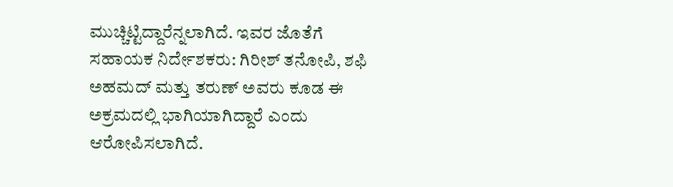ಮುಚ್ಚಿಟ್ಟಿದ್ದಾರೆನ್ನಲಾಗಿದೆ. ಇವರ ಜೊತೆಗೆ ಸಹಾಯಕ ನಿರ್ದೇಶಕರು: ಗಿರೀಶ್ ತನೋಪಿ, ಶಫಿ ಅಹಮದ್ ಮತ್ತು ತರುಣ್ ಅವರು ಕೂಡ ಈ ಅಕ್ರಮದಲ್ಲಿ ಭಾಗಿಯಾಗಿದ್ದಾರೆ ಎಂದು ಆರೋಪಿಸಲಾಗಿದೆ.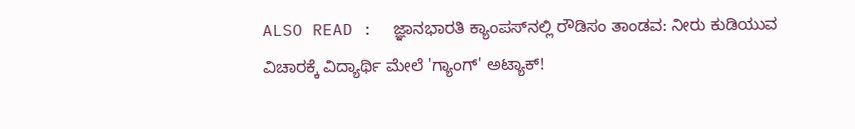ALSO READ :  ಜ್ಞಾನಭಾರತಿ ಕ್ಯಾಂಪಸ್‌ನಲ್ಲಿ ರೌಡಿಸಂ ತಾಂಡವ: ನೀರು ಕುಡಿಯುವ ವಿಚಾರಕ್ಕೆ ವಿದ್ಯಾರ್ಥಿ ಮೇಲೆ 'ಗ್ಯಾಂಗ್' ಅಟ್ಯಾಕ್!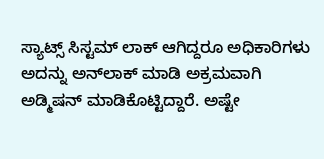ಸ್ಯಾಟ್ಸ್ ಸಿಸ್ಟಮ್ ಲಾಕ್ ಆಗಿದ್ದರೂ ಅಧಿಕಾರಿಗಳು ಅದನ್ನು ಅನ್‌ಲಾಕ್ ಮಾಡಿ ಅಕ್ರಮವಾಗಿ ಅಡ್ಮಿಷನ್ ಮಾಡಿಕೊಟ್ಟಿದ್ದಾರೆ. ಅಷ್ಟೇ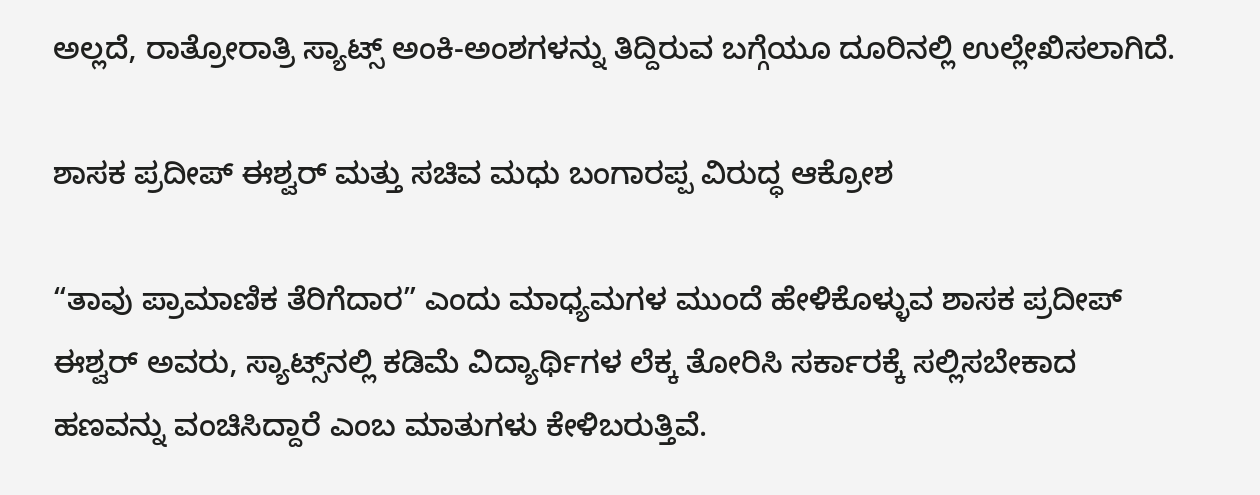ಅಲ್ಲದೆ, ರಾತ್ರೋರಾತ್ರಿ ಸ್ಯಾಟ್ಸ್ ಅಂಕಿ-ಅಂಶಗಳನ್ನು ತಿದ್ದಿರುವ ಬಗ್ಗೆಯೂ ದೂರಿನಲ್ಲಿ ಉಲ್ಲೇಖಿಸಲಾಗಿದೆ.

ಶಾಸಕ ಪ್ರದೀಪ್ ಈಶ್ವರ್ ಮತ್ತು ಸಚಿವ ಮಧು ಬಂಗಾರಪ್ಪ ವಿರುದ್ಧ ಆಕ್ರೋಶ

“ತಾವು ಪ್ರಾಮಾಣಿಕ ತೆರಿಗೆದಾರ” ಎಂದು ಮಾಧ್ಯಮಗಳ ಮುಂದೆ ಹೇಳಿಕೊಳ್ಳುವ ಶಾಸಕ ಪ್ರದೀಪ್ ಈಶ್ವರ್ ಅವರು, ಸ್ಯಾಟ್ಸ್‌ನಲ್ಲಿ ಕಡಿಮೆ ವಿದ್ಯಾರ್ಥಿಗಳ ಲೆಕ್ಕ ತೋರಿಸಿ ಸರ್ಕಾರಕ್ಕೆ ಸಲ್ಲಿಸಬೇಕಾದ ಹಣವನ್ನು ವಂಚಿಸಿದ್ದಾರೆ ಎಂಬ ಮಾತುಗಳು ಕೇಳಿಬರುತ್ತಿವೆ.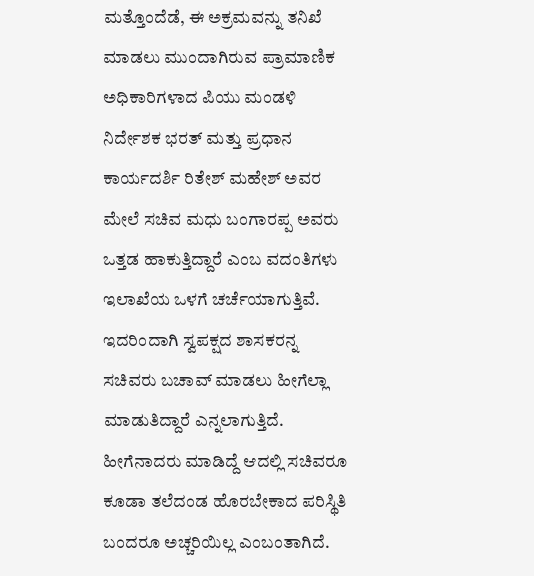ಮತ್ತೊಂದೆಡೆ, ಈ ಅಕ್ರಮವನ್ನು ತನಿಖೆ ಮಾಡಲು ಮುಂದಾಗಿರುವ ಪ್ರಾಮಾಣಿಕ ಅಧಿಕಾರಿಗಳಾದ ಪಿಯು ಮಂಡಳಿ ನಿರ್ದೇಶಕ ಭರತ್ ಮತ್ತು ಪ್ರಧಾನ ಕಾರ್ಯದರ್ಶಿ ರಿತೇಶ್ ಮಹೇಶ್ ಅವರ ಮೇಲೆ ಸಚಿವ ಮಧು ಬಂಗಾರಪ್ಪ ಅವರು ಒತ್ತಡ ಹಾಕುತ್ತಿದ್ದಾರೆ ಎಂಬ ವದಂತಿಗಳು ಇಲಾಖೆಯ ಒಳಗೆ ಚರ್ಚೆಯಾಗುತ್ತಿವೆ. ಇದರಿಂದಾಗಿ ಸ್ವಪಕ್ಷದ ಶಾಸಕರನ್ನ ಸಚಿವರು ಬಚಾವ್‌ ಮಾಡಲು ಹೀಗೆಲ್ಲಾ ಮಾಡುತಿದ್ದಾರೆ ಎನ್ನಲಾಗುತ್ತಿದೆ. ಹೀಗೆನಾದರು ಮಾಡಿದ್ದೆ ಆದಲ್ಲಿ ಸಚಿವರೂ ಕೂಡಾ ತಲೆದಂಡ ಹೊರಬೇಕಾದ ಪರಿಸ್ಥಿತಿ ಬಂದರೂ ಅಚ್ಚರಿಯಿಲ್ಲ ಎಂಬಂತಾಗಿದೆ.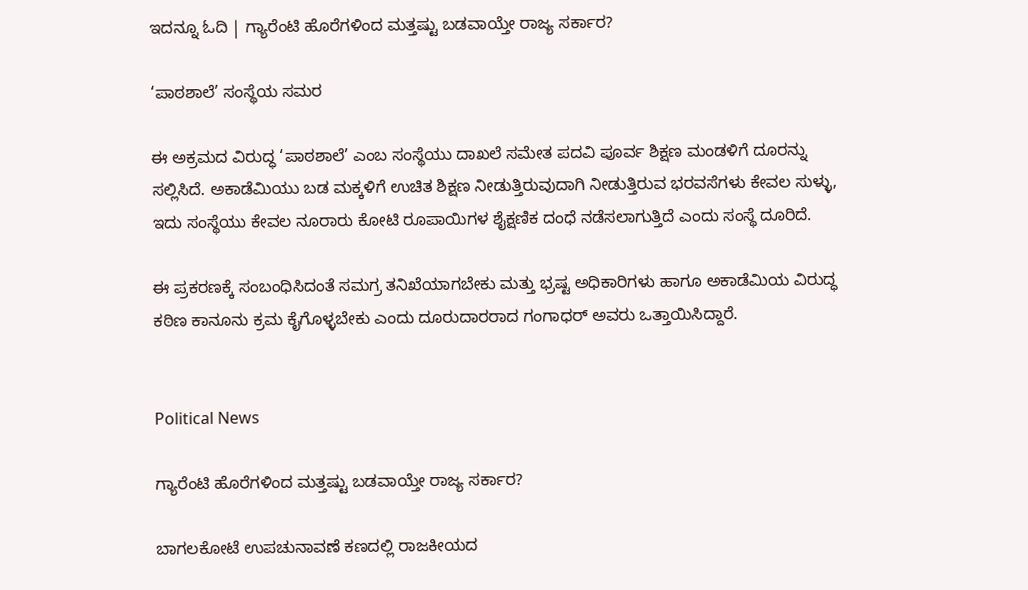ಇದನ್ನೂ ಓದಿ | ಗ್ಯಾರೆಂಟಿ ಹೊರೆಗಳಿಂದ ಮತ್ತಷ್ಟು ಬಡವಾಯ್ತೇ ರಾಜ್ಯ ಸರ್ಕಾರ?

‘ಪಾಠಶಾಲೆ’ ಸಂಸ್ಥೆಯ ಸಮರ

ಈ ಅಕ್ರಮದ ವಿರುದ್ಧ ‘ಪಾಠಶಾಲೆ’ ಎಂಬ ಸಂಸ್ಥೆಯು ದಾಖಲೆ ಸಮೇತ ಪದವಿ ಪೂರ್ವ ಶಿಕ್ಷಣ ಮಂಡಳಿಗೆ ದೂರನ್ನು ಸಲ್ಲಿಸಿದೆ. ಅಕಾಡೆಮಿಯು ಬಡ ಮಕ್ಕಳಿಗೆ ಉಚಿತ ಶಿಕ್ಷಣ ನೀಡುತ್ತಿರುವುದಾಗಿ ನೀಡುತ್ತಿರುವ ಭರವಸೆಗಳು ಕೇವಲ ಸುಳ್ಳು, ಇದು ಸಂಸ್ಥೆಯು ಕೇವಲ ನೂರಾರು ಕೋಟಿ ರೂಪಾಯಿಗಳ ಶೈಕ್ಷಣಿಕ ದಂಧೆ ನಡೆಸಲಾಗುತ್ತಿದೆ ಎಂದು ಸಂಸ್ಥೆ ದೂರಿದೆ.

ಈ ಪ್ರಕರಣಕ್ಕೆ ಸಂಬಂಧಿಸಿದಂತೆ ಸಮಗ್ರ ತನಿಖೆಯಾಗಬೇಕು ಮತ್ತು ಭ್ರಷ್ಟ ಅಧಿಕಾರಿಗಳು ಹಾಗೂ ಅಕಾಡೆಮಿಯ ವಿರುದ್ಧ ಕಠಿಣ ಕಾನೂನು ಕ್ರಮ ಕೈಗೊಳ್ಳಬೇಕು ಎಂದು ದೂರುದಾರರಾದ ಗಂಗಾಧರ್ ಅವರು ಒತ್ತಾಯಿಸಿದ್ದಾರೆ.


Political News

ಗ್ಯಾರೆಂಟಿ ಹೊರೆಗಳಿಂದ ಮತ್ತಷ್ಟು ಬಡವಾಯ್ತೇ ರಾಜ್ಯ ಸರ್ಕಾರ?

ಬಾಗಲಕೋಟೆ ಉಪಚುನಾವಣೆ ಕಣದಲ್ಲಿ ರಾಜಕೀಯದ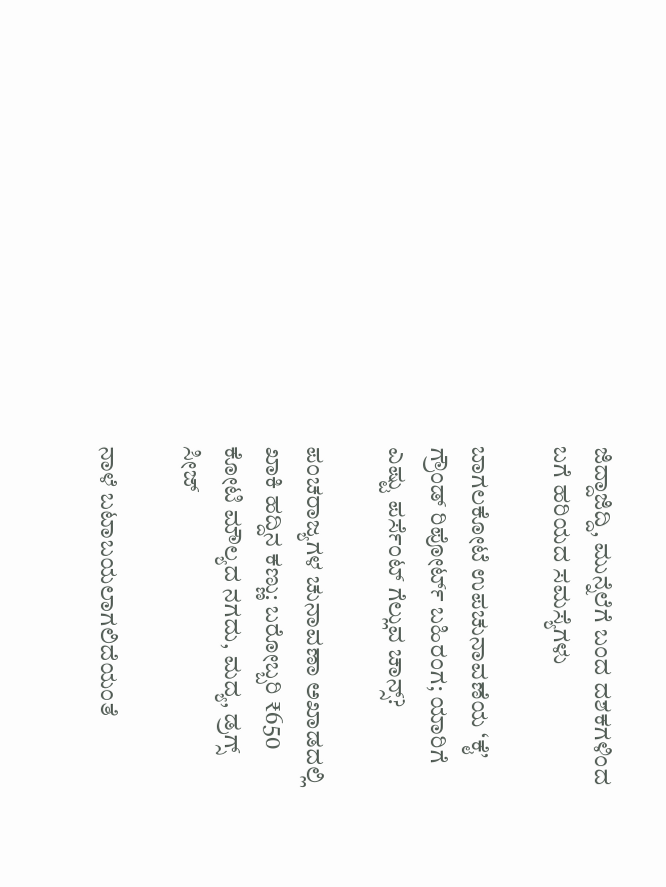ಜಿದ್ದಾಜಿದ್ದಿ, ಮುನ್ನೆಲೆಗೆ ಬಂದ ದಶಕಗಳಿಂದ ಬಗೆ ಹರಿಯದ ಸಮಸ್ಯೆಗಳು

ಬಾಗಲಕೋಟೆ ಉಪಚುನಾವಣೆಯ ‘ಕೈ’ ಗ್ರೌಂಡ್ ರಿಪೋರ್ಟ್ ಬಹಿರಂಗ; ಯಾರಿಗೆ ಎಷ್ಟು ಪರ್ಸೆಂಟ್ ಗೆಲ್ಲುವ ಚಾನ್ಸ್?

ಪಂಚರಾಜ್ಯಗಳ ಚುನಾವಣಾ ಅಖಾಡದಲ್ಲಿ ಖಾಕಿ ಹದ್ದಿನ ಕಣ್ಣು: ಬರೋಬ್ಬರಿ ₹650 ಕೋಟಿ ಮೌಲ್ಯದ ನಗದು, ಮದ್ಯ, ಡ್ರಗ್ಸ್ ಸೀಜ್

ನಾಳೆ ಬಟಾಬಯಲಾಗಲಿದೆಯಂತೆ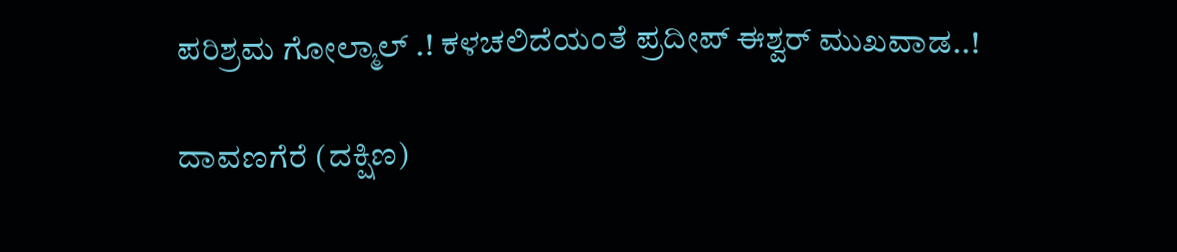ಪರಿಶ್ರಮ ಗೋಲ್ಮಾಲ್‌ .! ಕಳಚಲಿದೆಯಂತೆ ಪ್ರದೀಪ್‌ ಈಶ್ವರ್‌ ಮುಖವಾಡ..!

ದಾವಣಗೆರೆ (ದಕ್ಷಿಣ)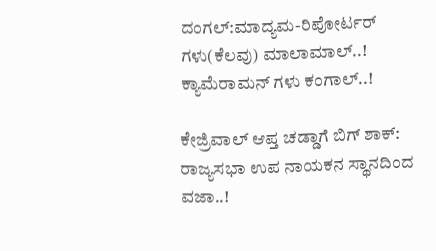ದಂಗಲ್‌:ಮಾದ್ಯಮ-ರಿಪೋರ್ಟರ್‌ ಗಳು(ಕೆಲವು) ಮಾಲಾಮಾಲ್..! ಕ್ಯಾಮೆರಾಮನ್‌ ಗಳು ಕಂಗಾಲ್..!

ಕೇಜ್ರಿವಾಲ್ ಆಪ್ತ ಚಡ್ಡಾಗೆ ಬಿಗ್ ಶಾಕ್: ರಾಜ್ಯಸಭಾ ಉಪ ನಾಯಕನ ಸ್ಥಾನದಿಂದ ವಜಾ..!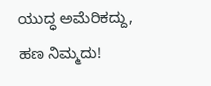ಯುದ್ಧ ಅಮೆರಿಕದ್ದು, ಹಣ ನಿಮ್ಮದು!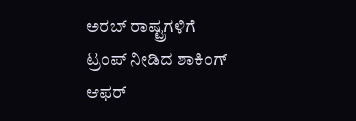ಅರಬ್ ರಾಷ್ಟ್ರಗಳಿಗೆ ಟ್ರಂಪ್ ನೀಡಿದ ಶಾಕಿಂಗ್ ಆಫರ್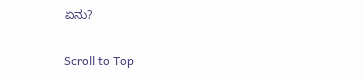ಏನು?

Scroll to Top